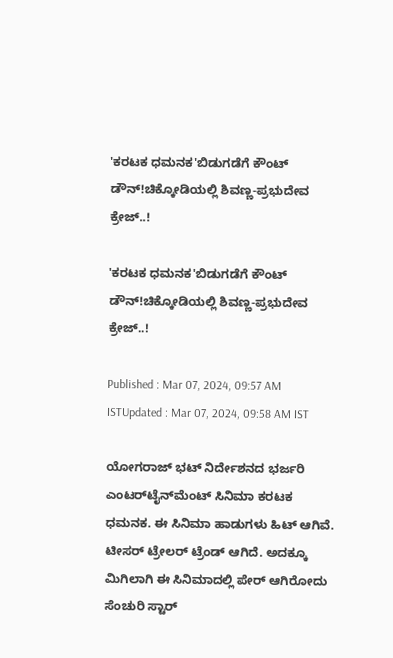'ಕರಟಕ ಧಮನಕ'ಬಿಡುಗಡೆಗೆ ಕೌಂಟ್ ಡೌನ್!ಚಿಕ್ಕೋಡಿಯಲ್ಲಿ ಶಿವಣ್ಣ-ಪ್ರಭುದೇವ ಕ್ರೇಜ್..!

'ಕರಟಕ ಧಮನಕ'ಬಿಡುಗಡೆಗೆ ಕೌಂಟ್ ಡೌನ್!ಚಿಕ್ಕೋಡಿಯಲ್ಲಿ ಶಿವಣ್ಣ-ಪ್ರಭುದೇವ ಕ್ರೇಜ್..!

Published : Mar 07, 2024, 09:57 AM ISTUpdated : Mar 07, 2024, 09:58 AM IST

ಯೋಗರಾಜ್ ಭಟ್ ನಿರ್ದೇಶನದ ಭರ್ಜರಿ ಎಂಟರ್‌ಟೈನ್‌ಮೆಂಟ್‌ ಸಿನಿಮಾ ಕರಟಕ ಧಮನಕ. ಈ ಸಿನಿಮಾ ಹಾಡುಗಳು ಹಿಟ್ ಆಗಿವೆ. ಟೀಸರ್ ಟ್ರೇಲರ್ ಟ್ರೆಂಡ್ ಆಗಿದೆ. ಅದಕ್ಕೂ ಮಿಗಿಲಾಗಿ ಈ ಸಿನಿಮಾದಲ್ಲಿ ಪೇರ್ ಆಗಿರೋದು ಸೆಂಚುರಿ ಸ್ಟಾರ್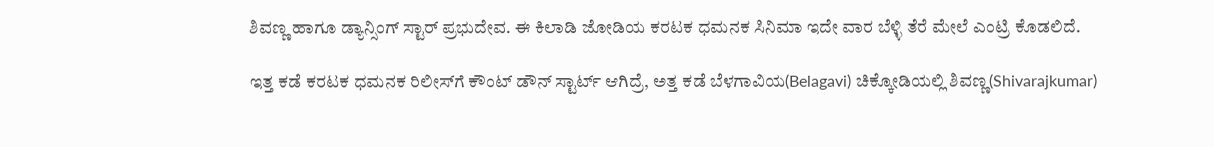ಶಿವಣ್ಣ ಹಾಗೂ ಡ್ಯಾನ್ಸಿಂಗ್ ಸ್ಟಾರ್ ಪ್ರಭುದೇವ. ಈ ಕಿಲಾಡಿ ಜೋಡಿಯ ಕರಟಕ ಧಮನಕ ಸಿನಿಮಾ ಇದೇ ವಾರ ಬೆಳ್ಳಿ ತೆರೆ ಮೇಲೆ ಎಂಟ್ರಿ ಕೊಡಲಿದೆ.

ಇತ್ತ ಕಡೆ ಕರಟಕ ಧಮನಕ ರಿಲೀಸ್‌ಗೆ ಕೌಂಟ್ ಡೌನ್ ಸ್ಟಾರ್ಟ್ ಆಗಿದ್ರೆ, ಅತ್ತ ಕಡೆ ಬೆಳಗಾವಿಯ(Belagavi) ಚಿಕ್ಕೋಡಿಯಲ್ಲಿ ಶಿವಣ್ಣ(Shivarajkumar)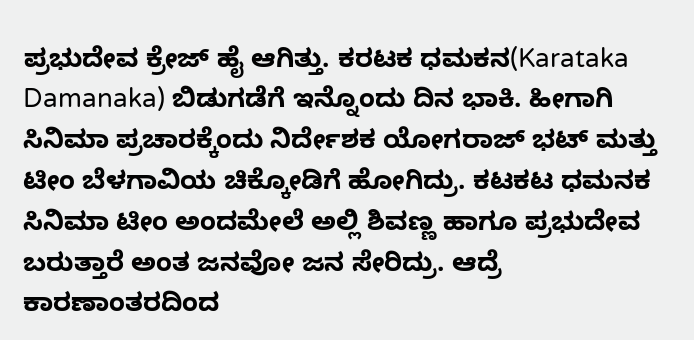ಪ್ರಭುದೇವ ಕ್ರೇಜ್ ಹೈ ಆಗಿತ್ತು. ಕರಟಕ ಧಮಕನ(Karataka Damanaka) ಬಿಡುಗಡೆಗೆ ಇನ್ನೊಂದು ದಿನ ಭಾಕಿ. ಹೀಗಾಗಿ ಸಿನಿಮಾ ಪ್ರಚಾರಕ್ಕೆಂದು ನಿರ್ದೇಶಕ ಯೋಗರಾಜ್ ಭಟ್ ಮತ್ತು ಟೀಂ ಬೆಳಗಾವಿಯ ಚಿಕ್ಕೋಡಿಗೆ ಹೋಗಿದ್ರು. ಕಟಕಟ ಧಮನಕ ಸಿನಿಮಾ ಟೀಂ ಅಂದಮೇಲೆ ಅಲ್ಲಿ ಶಿವಣ್ಣ ಹಾಗೂ ಪ್ರಭುದೇವ ಬರುತ್ತಾರೆ ಅಂತ ಜನವೋ ಜನ ಸೇರಿದ್ರು. ಆದ್ರೆ ಕಾರಣಾಂತರದಿಂದ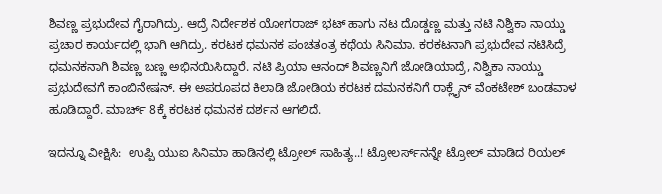ಶಿವಣ್ಣ ಪ್ರಭುದೇವ ಗೈರಾಗಿದ್ರು. ಆದ್ರೆ ನಿರ್ದೇಶಕ ಯೋಗರಾಜ್ ಭಟ್ ಹಾಗು ನಟ ದೊಡ್ಡಣ್ಣ ಮತ್ತು ನಟಿ ನಿಶ್ವಿಕಾ ನಾಯ್ಡು ಪ್ರಚಾರ ಕಾರ್ಯದಲ್ಲಿ ಭಾಗಿ ಆಗಿದ್ರು. ಕರಟಕ ಧಮನಕ ಪಂಚತಂತ್ರ ಕಥೆಯ ಸಿನಿಮಾ. ಕರಕಟನಾಗಿ ಪ್ರಭುದೇವ ನಟಿಸಿದ್ರೆ ಧಮನಕನಾಗಿ ಶಿವಣ್ಣ ಬಣ್ಣ ಅಭಿನಯಿಸಿದ್ದಾರೆ. ನಟಿ ಪ್ರಿಯಾ ಆನಂದ್ ಶಿವಣ್ಣನಿಗೆ ಜೋಡಿಯಾದ್ರೆ, ನಿಶ್ವಿಕಾ ನಾಯ್ಡು ಪ್ರಭುದೇವಗೆ ಕಾಂಬಿನೇಷನ್. ಈ ಅಪರೂಪದ ಕಿಲಾಡಿ ಜೋಡಿಯ ಕರಟಕ ದಮನಕನಿಗೆ ರಾಕ್ಲೈನ್ ವೆಂಕಟೇಶ್ ಬಂಡವಾಳ ಹೂಡಿದ್ದಾರೆ. ಮಾರ್ಚ್ 8ಕ್ಕೆ ಕರಟಕ ಧಮನಕ ದರ್ಶನ ಆಗಲಿದೆ.

ಇದನ್ನೂ ವೀಕ್ಷಿಸಿ:  ಉಪ್ಪಿ ಯುಐ ಸಿನಿಮಾ ಹಾಡಿನಲ್ಲಿ ಟ್ರೋಲ್ ಸಾಹಿತ್ಯ..! ಟ್ರೋಲರ್ಸ್‌ನನ್ನೇ ಟ್ರೋಲ್ ಮಾಡಿದ ರಿಯಲ್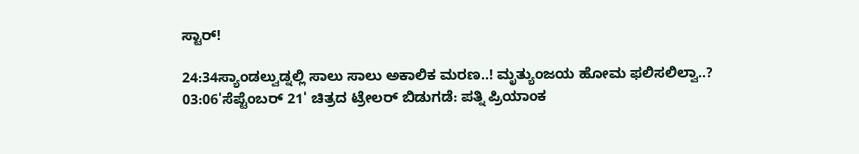ಸ್ಟಾರ್!

24:34ಸ್ಯಾಂಡಲ್ವುಡ್ನಲ್ಲಿ ಸಾಲು ಸಾಲು ಅಕಾಲಿಕ ಮರಣ..! ಮೃತ್ಯುಂಜಯ ಹೋಮ ಫಲಿಸಲಿಲ್ವಾ..?
03:06'ಸೆಪ್ಟೆಂಬರ್ 21' ಚಿತ್ರದ ಟ್ರೇಲರ್ ಬಿಡುಗಡೆ: ಪತ್ನಿ ಪ್ರಿಯಾಂಕ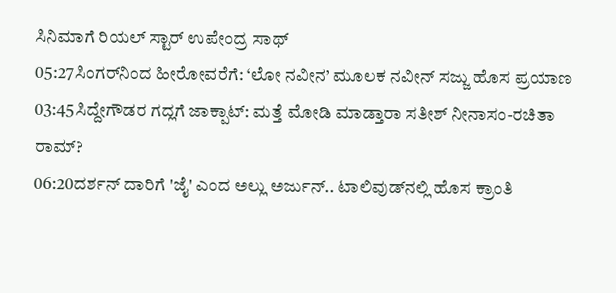ಸಿನಿಮಾಗೆ ರಿಯಲ್ ಸ್ಟಾರ್ ಉಪೇಂದ್ರ ಸಾಥ್‌
05:27ಸಿಂಗರ್‌ನಿಂದ ಹೀರೋವರೆಗೆ: ‘ಲೋ ನವೀನ’ ಮೂಲಕ ನವೀನ್ ಸಜ್ಜು ಹೊಸ ಪ್ರಯಾಣ
03:45ಸಿದ್ದೇಗೌಡರ ಗದ್ಲಗೆ ಜಾಕ್ಪಾಟ್: ಮತ್ತೆ ಮೋಡಿ ಮಾಡ್ತಾರಾ ಸತೀಶ್ ನೀನಾಸಂ-ರಚಿತಾ ರಾಮ್?
06:20ದರ್ಶನ್‌ ದಾರಿಗೆ 'ಜೈ' ಎಂದ ಅಲ್ಲು ಅರ್ಜುನ್.. ಟಾಲಿವುಡ್‌ನಲ್ಲಿ ಹೊಸ ಕ್ರಾಂತಿ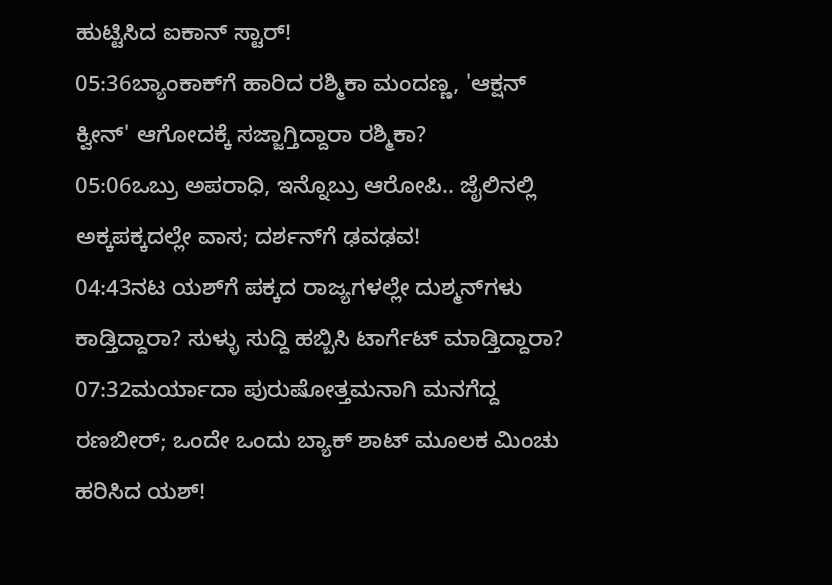ಹುಟ್ಟಿಸಿದ ಐಕಾನ್ ಸ್ಟಾರ್!
05:36ಬ್ಯಾಂಕಾಕ್‌ಗೆ ಹಾರಿದ ರಶ್ಮಿಕಾ ಮಂದಣ್ಣ, 'ಆಕ್ಷನ್ ಕ್ವೀನ್' ಆಗೋದಕ್ಕೆ ಸಜ್ಜಾಗ್ತಿದ್ದಾರಾ ರಶ್ಮಿಕಾ?
05:06ಒಬ್ರು ಅಪರಾಧಿ, ಇನ್ನೊಬ್ರು ಆರೋಪಿ.. ಜೈಲಿನಲ್ಲಿ ಅಕ್ಕಪಕ್ಕದಲ್ಲೇ ವಾಸ; ದರ್ಶನ್‌ಗೆ ಢವಢವ!
04:43ನಟ ಯಶ್‌ಗೆ ಪಕ್ಕದ ರಾಜ್ಯಗಳಲ್ಲೇ ದುಶ್ಮನ್‌ಗಳು ಕಾಡ್ತಿದ್ದಾರಾ? ಸುಳ್ಳು ಸುದ್ದಿ ಹಬ್ಬಿಸಿ ಟಾರ್ಗೆಟ್‌ ಮಾಡ್ತಿದ್ದಾರಾ?
07:32ಮರ್ಯಾದಾ ಪುರುಷೋತ್ತಮನಾಗಿ ಮನಗೆದ್ದ ರಣಬೀರ್; ಒಂದೇ ಒಂದು ಬ್ಯಾಕ್ ಶಾಟ್ ಮೂಲಕ ಮಿಂಚು ಹರಿಸಿದ ಯಶ್!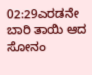02:29ಎರಡನೇ ಬಾರಿ ತಾಯಿ ಆದ ಸೋನಂ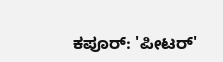ಕಪೂರ್: 'ಪೀಟರ್'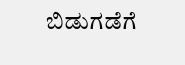ಬಿಡುಗಡೆಗೆ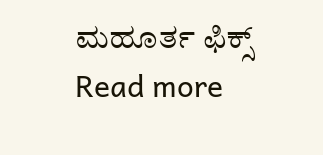ಮಹೂರ್ತ ಫಿಕ್ಸ್
Read more